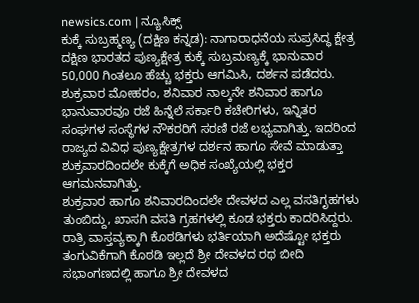newsics.com | ನ್ಯೂಸಿಕ್ಸ್
ಕುಕ್ಕೆ ಸುಬ್ರಹ್ಮಣ್ಯ (ದಕ್ಷಿಣ ಕನ್ನಡ): ನಾಗಾರಾಧನೆಯ ಸುಪ್ರಸಿದ್ಧ ಕ್ಷೇತ್ರ ದಕ್ಷಿಣ ಭಾರತದ ಪುಣ್ಯಕ್ಷೇತ್ರ ಕುಕ್ಕೆ ಸುಬ್ರಮಣ್ಯಕ್ಕೆ ಭಾನುವಾರ 50,000 ಗಿಂತಲೂ ಹೆಚ್ಚು ಭಕ್ತರು ಆಗಮಿಸಿ, ದರ್ಶನ ಪಡೆದರು.
ಶುಕ್ರವಾರ ಮೋಹರಂ, ಶನಿವಾರ ನಾಲ್ಕನೇ ಶನಿವಾರ ಹಾಗೂ ಭಾನುವಾರವೂ ರಜೆ ಹಿನ್ನೆಲೆ ಸರ್ಕಾರಿ ಕಚೇರಿಗಳು, ಇನ್ನಿತರ ಸಂಘಗಳ ಸಂಸ್ಥೆಗಳ ನೌಕರರಿಗೆ ಸರಣಿ ರಜೆ ಲಭ್ಯವಾಗಿತ್ತು. ಇದರಿಂದ ರಾಜ್ಯದ ವಿವಿಧ ಪುಣ್ಯಕ್ಷೇತ್ರಗಳ ದರ್ಶನ ಹಾಗೂ ಸೇವೆ ಮಾಡುತ್ತಾ ಶುಕ್ರವಾರದಿಂದಲೇ ಕುಕ್ಕೆಗೆ ಅಧಿಕ ಸಂಖ್ಯೆಯಲ್ಲಿ ಭಕ್ತರ ಆಗಮನವಾಗಿತ್ತು.
ಶುಕ್ರವಾರ ಹಾಗೂ ಶನಿವಾರದಿಂದಲೇ ದೇವಳದ ಎಲ್ಲ ವಸತಿಗೃಹಗಳು ತುಂಬಿದ್ದು, ಖಾಸಗಿ ವಸತಿ ಗ್ರಹಗಳಲ್ಲಿ ಕೂಡ ಭಕ್ತರು ಕಾದರಿಸಿದ್ದರು. ರಾತ್ರಿ ವಾಸ್ತವ್ಯಕ್ಕಾಗಿ ಕೊಠಡಿಗಳು ಭರ್ತಿಯಾಗಿ ಅದೆಷ್ಟೋ ಭಕ್ತರು ತಂಗುವಿಕೆಗಾಗಿ ಕೊಠಡಿ ಇಲ್ಲದೆ ಶ್ರೀ ದೇವಳದ ರಥ ಬೀದಿ ಸಭಾಂಗಣದಲ್ಲಿ ಹಾಗೂ ಶ್ರೀ ದೇವಳದ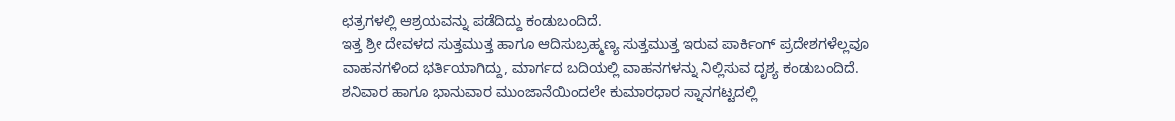ಛತ್ರಗಳಲ್ಲಿ ಆಶ್ರಯವನ್ನು ಪಡೆದಿದ್ದು ಕಂಡುಬಂದಿದೆ.
ಇತ್ತ ಶ್ರೀ ದೇವಳದ ಸುತ್ತಮುತ್ತ ಹಾಗೂ ಆದಿಸುಬ್ರಹ್ಮಣ್ಯ ಸುತ್ತಮುತ್ತ ಇರುವ ಪಾರ್ಕಿಂಗ್ ಪ್ರದೇಶಗಳೆಲ್ಲವೂ ವಾಹನಗಳಿಂದ ಭರ್ತಿಯಾಗಿದ್ದು, ಮಾರ್ಗದ ಬದಿಯಲ್ಲಿ ವಾಹನಗಳನ್ನು ನಿಲ್ಲಿಸುವ ದೃಶ್ಯ ಕಂಡುಬಂದಿದೆ. ಶನಿವಾರ ಹಾಗೂ ಭಾನುವಾರ ಮುಂಜಾನೆಯಿಂದಲೇ ಕುಮಾರಧಾರ ಸ್ನಾನಗಟ್ಟದಲ್ಲಿ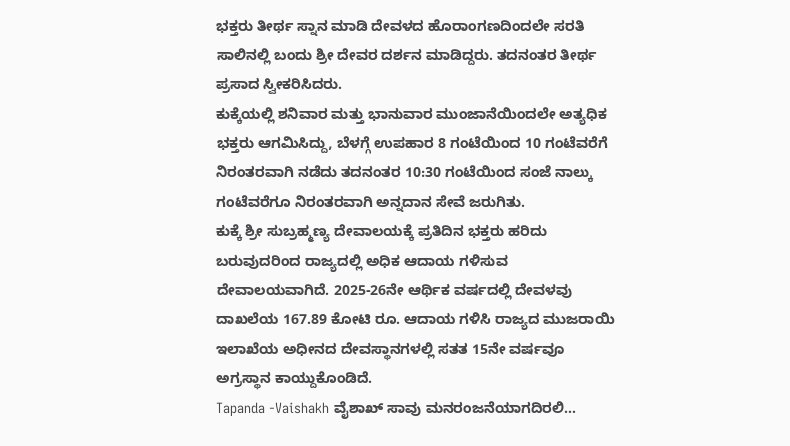ಭಕ್ತರು ತೀರ್ಥ ಸ್ನಾನ ಮಾಡಿ ದೇವಳದ ಹೊರಾಂಗಣದಿಂದಲೇ ಸರತಿ ಸಾಲಿನಲ್ಲಿ ಬಂದು ಶ್ರೀ ದೇವರ ದರ್ಶನ ಮಾಡಿದ್ದರು. ತದನಂತರ ತೀರ್ಥ ಪ್ರಸಾದ ಸ್ವೀಕರಿಸಿದರು.
ಕುಕ್ಕೆಯಲ್ಲಿ ಶನಿವಾರ ಮತ್ತು ಭಾನುವಾರ ಮುಂಜಾನೆಯಿಂದಲೇ ಅತ್ಯಧಿಕ ಭಕ್ತರು ಆಗಮಿಸಿದ್ದು, ಬೆಳಗ್ಗೆ ಉಪಹಾರ 8 ಗಂಟೆಯಿಂದ 10 ಗಂಟೆವರೆಗೆ ನಿರಂತರವಾಗಿ ನಡೆದು ತದನಂತರ 10:30 ಗಂಟೆಯಿಂದ ಸಂಜೆ ನಾಲ್ಕು ಗಂಟೆವರೆಗೂ ನಿರಂತರವಾಗಿ ಅನ್ನದಾನ ಸೇವೆ ಜರುಗಿತು.
ಕುಕ್ಕೆ ಶ್ರೀ ಸುಬ್ರಹ್ಮಣ್ಯ ದೇವಾಲಯಕ್ಕೆ ಪ್ರತಿದಿನ ಭಕ್ತರು ಹರಿದು ಬರುವುದರಿಂದ ರಾಜ್ಯದಲ್ಲಿ ಅಧಿಕ ಆದಾಯ ಗಳಿಸುವ ದೇವಾಲಯವಾಗಿದೆ. 2025-26ನೇ ಆರ್ಥಿಕ ವರ್ಷದಲ್ಲಿ ದೇವಳವು ದಾಖಲೆಯ 167.89 ಕೋಟಿ ರೂ. ಆದಾಯ ಗಳಿಸಿ ರಾಜ್ಯದ ಮುಜರಾಯಿ ಇಲಾಖೆಯ ಅಧೀನದ ದೇವಸ್ಥಾನಗಳಲ್ಲಿ ಸತತ 15ನೇ ವರ್ಷವೂ ಅಗ್ರಸ್ಥಾನ ಕಾಯ್ದುಕೊಂಡಿದೆ.
Tapanda -Vaishakh ವೈಶಾಖ್ ಸಾವು ಮನರಂಜನೆಯಾಗದಿರಲಿ…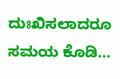ದುಃಖಿಸಲಾದರೂ ಸಮಯ ಕೊಡಿ…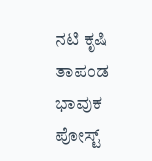ನಟಿ ಕೃಷಿ ತಾಪಂಡ ಭಾವುಕ ಪೋಸ್ಟ್